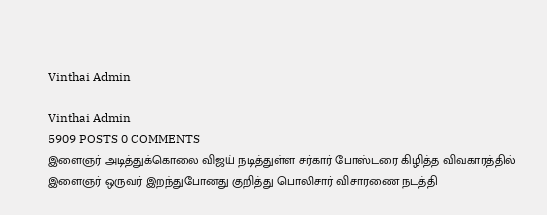Vinthai Admin

Vinthai Admin
5909 POSTS 0 COMMENTS
இளைஞர் அடித்துக்கொலை விஜய் நடித்துள்ள சர்கார் போஸ்டரை கிழித்த விவகாரத்தில் இளைஞர் ஒருவர் இறந்துபோனது குறித்து பொலிசார் விசாரணை நடத்தி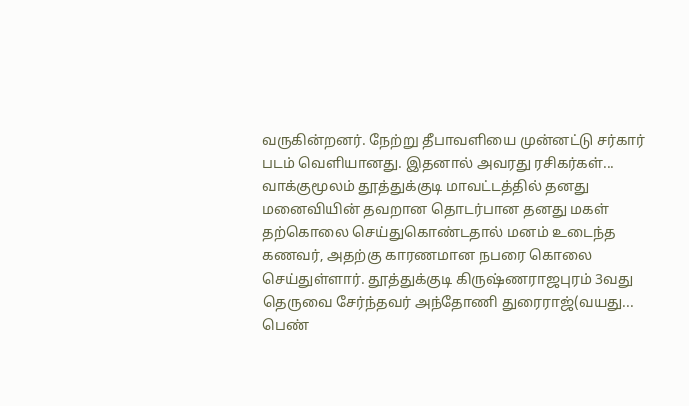வருகின்றனர். நேற்று தீபாவளியை முன்னட்டு சர்கார் படம் வெளியானது. இதனால் அவரது ரசிகர்கள்...
வாக்குமூலம் தூத்துக்குடி மாவட்டத்தில் தனது மனைவியின் தவறான தொடர்பான தனது மகள் தற்கொலை செய்துகொண்டதால் மனம் உடைந்த கணவர், அதற்கு காரணமான நபரை கொலை செய்துள்ளார். தூத்துக்குடி கிருஷ்ணராஜபுரம் 3வது தெருவை சேர்ந்தவர் அந்தோணி துரைராஜ்(வயது...
பெண்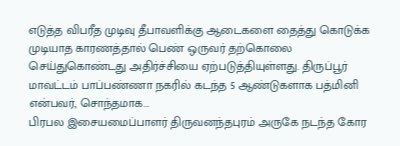எடுத்த விபரீத முடிவு தீபாவளிக்கு ஆடைகளை தைத்து கொடுக்க முடியாத காரணத்தால் பெண் ஒருவர் தற்கொலை செய்துகொண்டது அதிர்ச்சியை ஏற்படுத்தியுள்ளது. திருப்பூர் மாவட்டம் பாப்பண்ணா நகரில் கடந்த 5 ஆண்டுகளாக பத்மினி என்பவர், சொந்தமாக...
பிரபல இசையமைப்பாளர் திருவனந்தபுரம் அருகே நடந்த கோர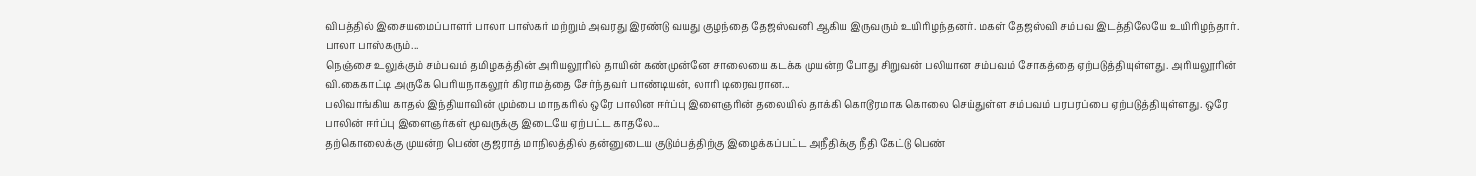விபத்தில் இசையமைப்பாளர் பாலா பாஸ்கர் மற்றும் அவரது இரண்டு வயது குழந்தை தேஜஸ்வனி ஆகிய இருவரும் உயிரிழந்தனர். மகள் தேஜஸ்வி சம்பவ இடத்திலேயே உயிரிழந்தார். பாலா பாஸ்கரும்...
நெஞ்சை உலுக்கும் சம்பவம் தமிழகத்தின் அரியலூரில் தாயின் கண்முன்னே சாலையை கடக்க முயன்ற போது சிறுவன் பலியான சம்பவம் சோகத்தை ஏற்படுத்தியுள்ளது. அரியலூரின் வி.கைகாட்டி அருகே பெரியநாகலூர் கிராமத்தை சேர்ந்தவர் பாண்டியன், லாரி டிரைவரான...
பலிவாங்கிய காதல் இந்தியாவின் மும்பை மாநகரில் ஒரே பாலின ஈர்ப்பு இளைஞரின் தலையில் தாக்கி கொடூரமாக கொலை செய்துள்ள சம்பவம் பரபரப்பை ஏற்படுத்தியுள்ளது. ஒரே பாலின் ஈர்ப்பு இளைஞர்கள் மூவருக்கு இடையே ஏற்பட்ட காதலே...
தற்கொலைக்கு முயன்ற பெண் குஜராத் மாநிலத்தில் தன்னுடைய குடும்பத்திற்கு இழைக்கப்பட்ட அநீதிக்கு நீதி கேட்டு பெண்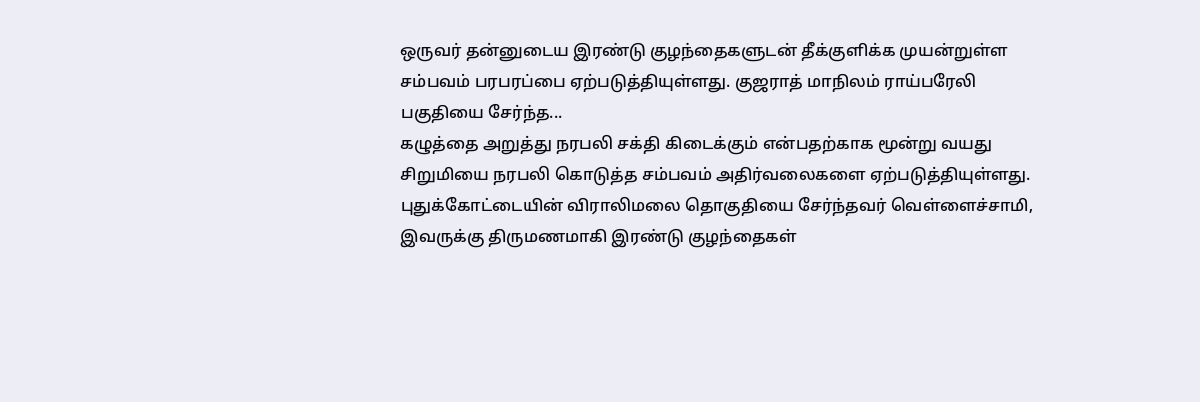ஒருவர் தன்னுடைய இரண்டு குழந்தைகளுடன் தீக்குளிக்க முயன்றுள்ள சம்பவம் பரபரப்பை ஏற்படுத்தியுள்ளது. குஜராத் மாநிலம் ராய்பரேலி பகுதியை சேர்ந்த...
கழுத்தை அறுத்து நரபலி சக்தி கிடைக்கும் என்பதற்காக மூன்று வயது சிறுமியை நரபலி கொடுத்த சம்பவம் அதிர்வலைகளை ஏற்படுத்தியுள்ளது. புதுக்கோட்டையின் விராலிமலை தொகுதியை சேர்ந்தவர் வெள்ளைச்சாமி, இவருக்கு திருமணமாகி இரண்டு குழந்தைகள்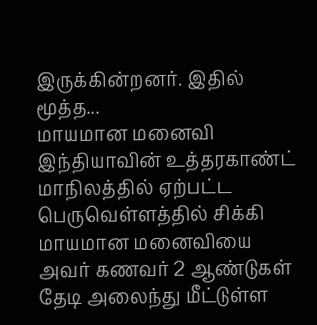இருக்கின்றனர். இதில் மூத்த...
மாயமான மனைவி இந்தியாவின் உத்தரகாண்ட் மாநிலத்தில் ஏற்பட்ட பெருவெள்ளத்தில் சிக்கி மாயமான மனைவியை அவர் கணவர் 2 ஆண்டுகள் தேடி அலைந்து மீட்டுள்ள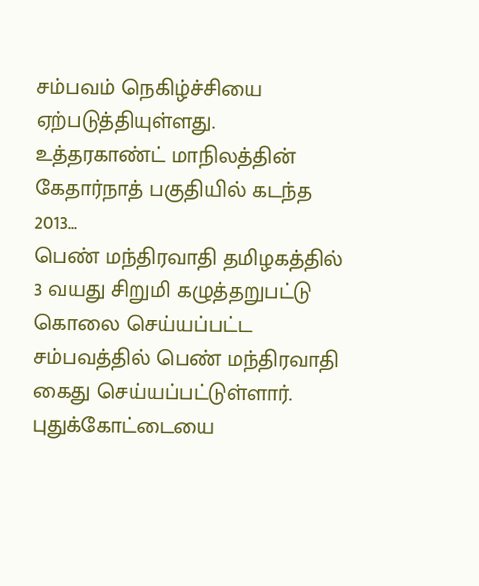சம்பவம் நெகிழ்ச்சியை ஏற்படுத்தியுள்ளது. உத்தரகாண்ட் மாநிலத்தின் கேதார்நாத் பகுதியில் கடந்த 2013...
பெண் மந்திரவாதி தமிழகத்தில் 3 வயது சிறுமி கழுத்தறுபட்டு கொலை செய்யப்பட்ட சம்பவத்தில் பெண் மந்திரவாதி கைது செய்யப்பட்டுள்ளார். புதுக்கோட்டையை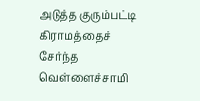அடுத்த குரும்பட்டி கிராமத்தைச் சேர்ந்த வெள்ளைச்சாமி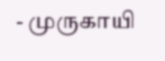- முருகாயி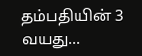தம்பதியின் 3 வயது...